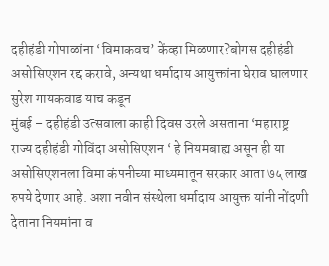दहीहंडी गोपाळांना ‘विमाकवच’ केंव्हा मिळणार?बोगस दहीहंडी असोसिएशन रद्द करावे, अन्यथा धर्मादाय आयुक्तांना घेराव घालणार
सुरेश गायकवाड याच कडून
मुंबई – दहीहंडी उत्सवाला काही दिवस उरले असताना ‘महाराष्ट्र राज्य दहीहंडी गोविंदा असोसिएशन ‘ हे नियमबाह्य असून ही या असोसिएशनला विमा कंपनीच्या माध्यमातून सरकार आता ७५ लाख रुपये देणार आहे. अशा नवीन संस्थेला धर्मादाय आयुक्त यांनी नोंदणी देताना नियमांना व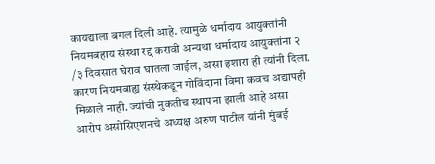कायद्याला बगल दिली आहे. त्यामुळे धर्मादाय आयुक्तांनी नियमबहाय संस्था रद्द करावी अन्यथा धर्मादाय आयुक्तांना २ /३ दिवसात घेराव घातला जाईल, असा इशारा ही त्यांनी दिला. कारण नियमबाह्य संस्थेकडून गोविंदाना विमा कवच अद्यापही मिळाले नाही. ज्यांची नुकतीच स्थापना झाली आहे असा आरोप असोसिएशनचे अध्यक्ष अरुण पाटील यांनी मुंबई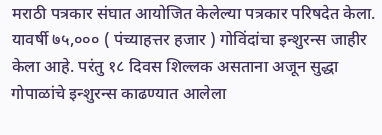मराठी पत्रकार संघात आयोजित केलेल्या पत्रकार परिषदेत केला.
यावर्षी ७५,००० ( पंच्याहत्तर हजार ) गोविंदांचा इन्शुरन्स जाहीर केला आहे. परंतु १८ दिवस शिल्लक असताना अजून सुद्धा गोपाळांचे इन्शुरन्स काढण्यात आलेला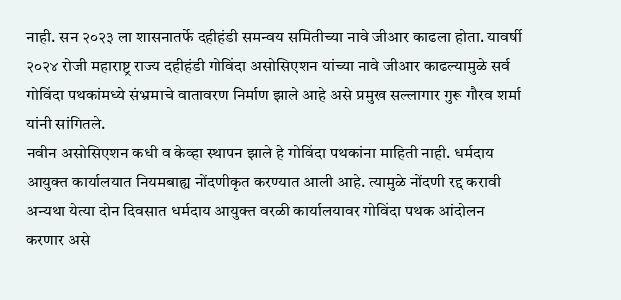नाही. सन २०२३ ला शासनातर्फे दहीहंडी समन्वय समितीच्या नावे जीआर काढला होता. यावर्षी २०२४ रोजी महाराष्ट्र राज्य दहीहंडी गोविंदा असोसिएशन यांच्या नावे जीआर काढल्यामुळे सर्व गोविंदा पथकांमध्ये संभ्रमाचे वातावरण निर्माण झाले आहे असे प्रमुख सल्लागार गुरू गौरव शर्मा यांनी सांगितले.
नवीन असोसिएशन कधी व केव्हा स्थापन झाले हे गोविंदा पथकांना माहिती नाही. धर्मदाय आयुक्त कार्यालयात नियमबाह्य नोंदणीकृत करण्यात आली आहे. त्यामुळे नोंदणी रद्द करावी अन्यथा येत्या दोन दिवसात धर्मदाय आयुक्त वरळी कार्यालयावर गोविंदा पथक आंदोलन करणार असे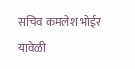सचिव कमलेश भोईर यावेळी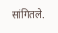सांगितले.